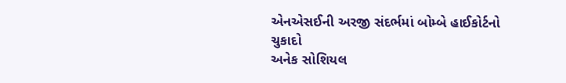એનએસઈની અરજી સંદર્ભમાં બોમ્બે હાઈકોર્ટનો ચુકાદો
અનેક સોશિયલ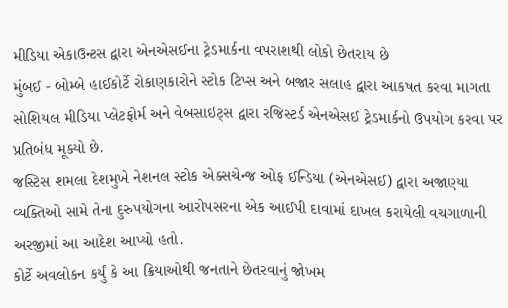મીડિયા એકાઉન્ટસ દ્વારા એનએસઈના ટ્રેડમાર્કના વપરાશથી લોકો છેતરાય છે
મુંબઈ - બોમ્બે હાઈકોર્ટે રોકાણકારોને સ્ટોક ટિપ્સ અને બજાર સલાહ દ્વારા આકષત કરવા માગતા સોશિયલ મીડિયા પ્લેટફોર્મ અને વેબસાઇટ્સ દ્વારા રજિસ્ટર્ડ એનએસઈ ટ્રેડમાર્કનો ઉપયોગ કરવા પર પ્રતિબંધ મૂક્યો છે.
જસ્ટિસ શમલા દેશમુખે નેશનલ સ્ટોક એક્સચેન્જ ઓફ ઈન્ડિયા (એનએસઈ) દ્વારા અજાણ્યા વ્યક્તિઓ સામે તેના દુરુપયોગના આરોપસરના એક આઈપી દાવામાં દાખલ કરાયેલી વચગાળાની અરજીમાં આ આદેશ આપ્યો હતો.
કોર્ટે અવલોકન કર્યું કે આ ક્રિયાઓથી જનતાને છેતરવાનું જોખમ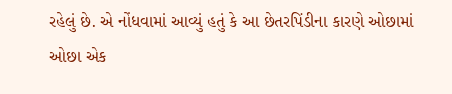રહેલું છે. એ નોંધવામાં આવ્યું હતું કે આ છેતરપિંડીના કારણે ઓછામાં ઓછા એક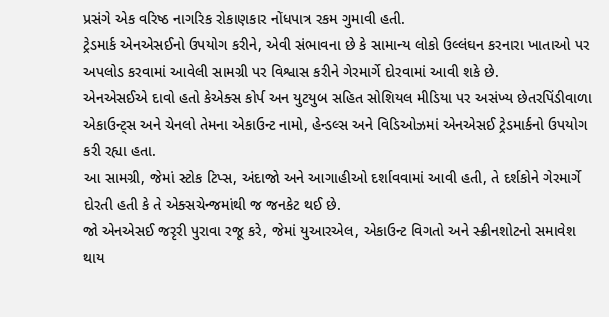પ્રસંગે એક વરિષ્ઠ નાગરિક રોકાણકાર નોંધપાત્ર રકમ ગુમાવી હતી.
ટ્રેડમાર્ક એનએસઈનો ઉપયોગ કરીને, એવી સંભાવના છે કે સામાન્ય લોકો ઉલ્લંઘન કરનારા ખાતાઓ પર અપલોડ કરવામાં આવેલી સામગ્રી પર વિશ્વાસ કરીને ગેરમાર્ગે દોરવામાં આવી શકે છે.
એનએસઈએ દાવો હતો કેએક્સ કોર્પ અન યુટયુબ સહિત સોશિયલ મીડિયા પર અસંખ્ય છેતરપિંડીવાળા એકાઉન્ટ્સ અને ચેનલો તેમના એકાઉન્ટ નામો, હેન્ડલ્સ અને વિડિઓઝમાં એનએસઈ ટ્રેડમાર્કનો ઉપયોગ કરી રહ્યા હતા.
આ સામગ્રી, જેમાં સ્ટોક ટિપ્સ, અંદાજો અને આગાહીઓ દર્શાવવામાં આવી હતી, તે દર્શકોને ગેરમાર્ગે દોરતી હતી કે તે એક્સચેન્જમાંથી જ જનકેટ થઈ છે.
જો એનએસઈ જરૃરી પુરાવા રજૂ કરે, જેમાં યુઆરએલ, એકાઉન્ટ વિગતો અને સ્ક્રીનશોટનો સમાવેશ થાય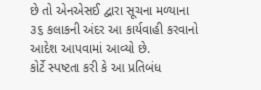છે તો એનએસઈ દ્વારા સૂચના મળ્યાના ૩૬ કલાકની અંદર આ કાર્યવાહી કરવાનો આદેશ આપવામાં આવ્યો છે.
કોર્ટે સ્પષ્ટતા કરી કે આ પ્રતિબંધ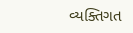વ્યક્તિગત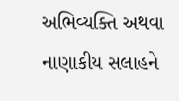અભિવ્યક્તિ અથવા નાણાકીય સલાહને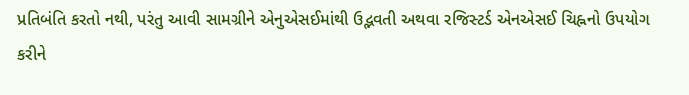પ્રતિબંતિ કરતો નથી, પરંતુ આવી સામગ્રીને એનુએસઈમાંથી ઉદ્ભવતી અથવા રજિસ્ટર્ડ એનએસઈ ચિહ્નનો ઉપયોગ કરીને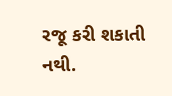રજૂ કરી શકાતી નથી.